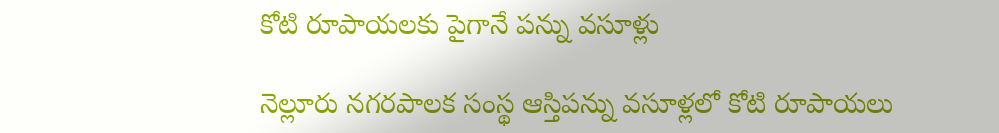కోటి రూపాయలకు పైగానే పన్ను వసూళ్లు

నెల్లూరు నగరపాలక సంస్థ ఆస్తిపన్ను వసూళ్లలో కోటి రూపాయలు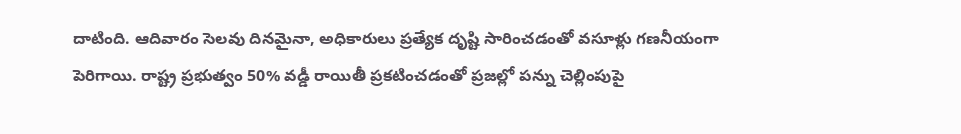దాటింది. ఆదివారం సెలవు దినమైనా, అధికారులు ప్రత్యేక దృష్టి సారించడంతో వసూళ్లు గణనీయంగా పెరిగాయి. రాష్ట్ర ప్రభుత్వం 50% వడ్డీ రాయితీ ప్రకటించడంతో ప్రజల్లో పన్ను చెల్లింపుపై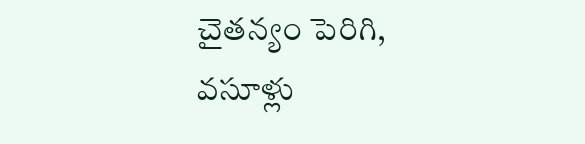చైతన్యం పెరిగి, వసూళ్లు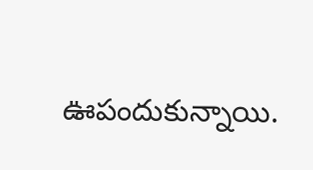ఊపందుకున్నాయి.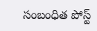సంబంధిత పోస్ట్